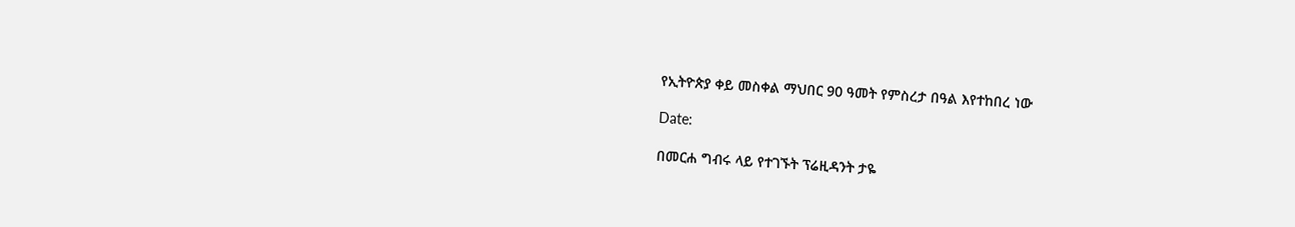የኢትዮጵያ ቀይ መስቀል ማህበር 90 ዓመት የምስረታ በዓል እየተከበረ ነው

Date:

በመርሐ ግብሩ ላይ የተገኙት ፕሬዚዳንት ታዬ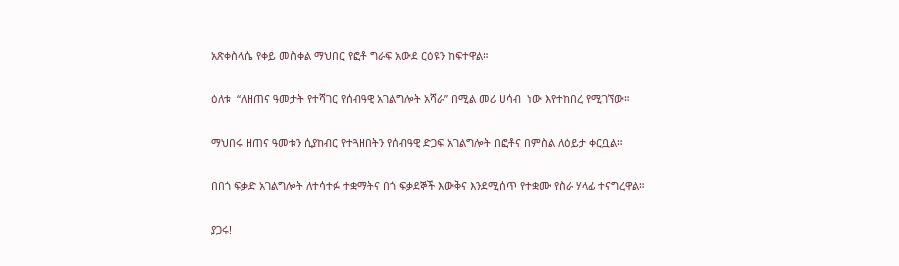አጽቀስላሴ የቀይ መስቀል ማህበር የፎቶ ግራፍ አውደ ርዕዩን ከፍተዋል።

ዕለቱ  “ለዘጠና ዓመታት የተሻገር የሰብዓዊ አገልግሎት አሻራ” በሚል መሪ ሀሳብ  ነው እየተከበረ የሚገኘው።

ማህበሩ ዘጠና ዓመቱን ሲያከብር የተጓዘበትን የሰብዓዊ ድጋፍ አገልግሎት በፎቶና በምስል ለዕይታ ቀርቧል።

በበጎ ፍቃድ አገልግሎት ለተሳተፉ ተቋማትና በጎ ፍቃደኞች እውቅና እንደሚሰጥ የተቋሙ የስራ ሃላፊ ተናግረዋል።

ያጋሩ!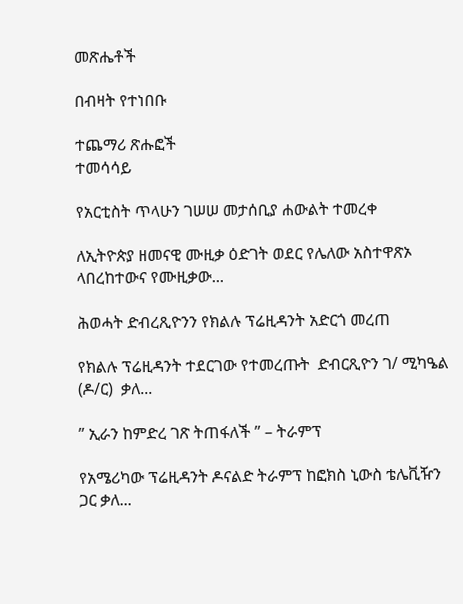መጽሔቶች

በብዛት የተነበቡ

ተጨማሪ ጽሑፎች
ተመሳሳይ

የአርቲስት ጥላሁን ገሠሠ መታሰቢያ ሐውልት ተመረቀ

ለኢትዮጵያ ዘመናዊ ሙዚቃ ዕድገት ወደር የሌለው አስተዋጽኦ ላበረከተውና የሙዚቃው...

ሕወሓት ድብረጺዮንን የክልሉ ፕሬዚዳንት አድርጎ መረጠ

የክልሉ ፕሬዚዳንት ተደርገው የተመረጡት  ድብርጺዮን ገ/ ሚካዔል (ዶ/ር)  ቃለ...

” ኢራን ከምድረ ገጽ ትጠፋለች ” – ትራምፕ

የአሜሪካው ፕሬዚዳንት ዶናልድ ትራምፕ ከፎክስ ኒውስ ቴሌቪዥን ጋር ቃለ...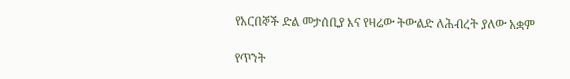የአርበኞች ድል መታሰቢያ እና የዛሬው ትውልድ ለሕብረት ያለው አቋም

የጥንት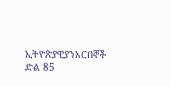ኢትዮጵያዊያንአርበኞች ድል 85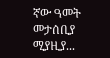ኛው ዓመት መታሰቢያ ሚያዚያ...